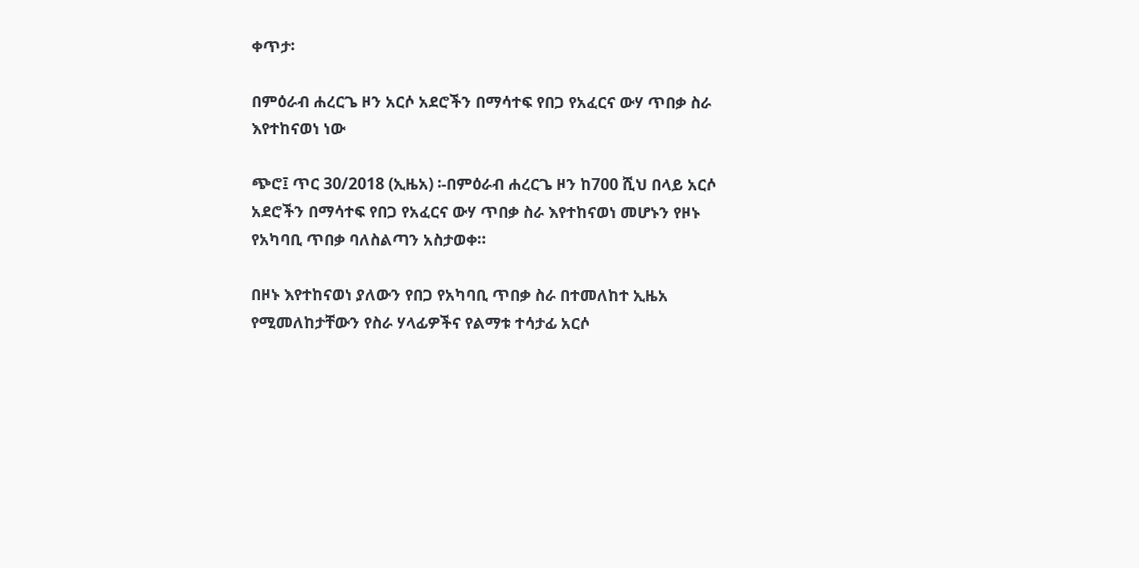ቀጥታ፡

በምዕራብ ሐረርጌ ዞን አርሶ አደሮችን በማሳተፍ የበጋ የአፈርና ውሃ ጥበቃ ስራ እየተከናወነ ነው

ጭሮ፤ ጥር 30/2018 (ኢዜአ) ፡-በምዕራብ ሐረርጌ ዞን ከ700 ሺህ በላይ አርሶ አደሮችን በማሳተፍ የበጋ የአፈርና ውሃ ጥበቃ ስራ እየተከናወነ መሆኑን የዞኑ የአካባቢ ጥበቃ ባለስልጣን አስታወቀ።

በዞኑ እየተከናወነ ያለውን የበጋ የአካባቢ ጥበቃ ስራ በተመለከተ ኢዜአ የሚመለከታቸውን የስራ ሃላፊዎችና የልማቱ ተሳታፊ አርሶ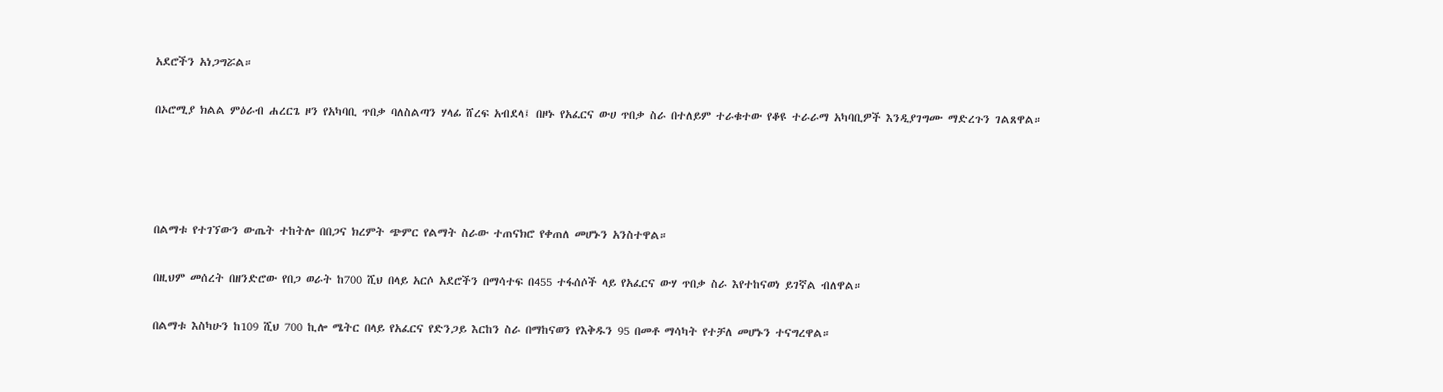አደሮችን አነጋግሯል።

በኦሮሚያ ክልል ምዕራብ ሐረርጌ ዞን የአካባቢ ጥበቃ ባለስልጣን ሃላፊ ሸረፍ አብደላ፤ በዞኑ የአፈርና ውሀ ጥበቃ ስራ በተለይም ተራቁተው የቆዩ ተራራማ አካባቢዎች እንዲያገግሙ ማድረጉን ገልጸዋል።




በልማቱ የተገኘውን ውጤት ተከትሎ በበጋና ክረምት ጭምር የልማት ስራው ተጠናክሮ የቀጠለ መሆኑን አንስተዋል።

በዚህም መሰረት በዘንድሮው የበጋ ወራት ከ700 ሺህ በላይ አርሶ አደሮችን በማሳተፍ በ455 ተፋሰሶች ላይ የአፈርና ውሃ ጥበቃ ስራ እየተከናወነ ይገኛል ብለዋል።

በልማቱ እስካሁን ከ109 ሺህ 700 ኪሎ ሜትር በላይ የአፈርና የድንጋይ እርከን ስራ በማከናወን የእቅዱን 95 በመቶ ማሳካት የተቻለ መሆኑን ተናግረዋል።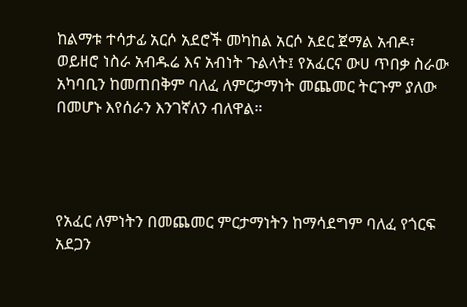ከልማቱ ተሳታፊ አርሶ አደሮች መካከል አርሶ አደር ጀማል አብዶ፣ ወይዘሮ ነስራ አብዱሬ እና አብነት ጉልላት፤ የአፈርና ውሀ ጥበቃ ስራው አካባቢን ከመጠበቅም ባለፈ ለምርታማነት መጨመር ትርጉም ያለው በመሆኑ እየሰራን እንገኛለን ብለዋል።




የአፈር ለምነትን በመጨመር ምርታማነትን ከማሳደግም ባለፈ የጎርፍ አደጋን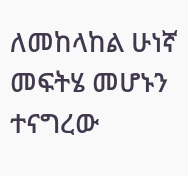ለመከላከል ሁነኛ መፍትሄ መሆኑን ተናግረው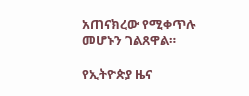አጠናክረው የሚቀጥሉ መሆኑን ገልጸዋል።

የኢትዮጵያ ዜና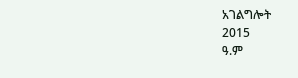አገልግሎት
2015
ዓ.ም